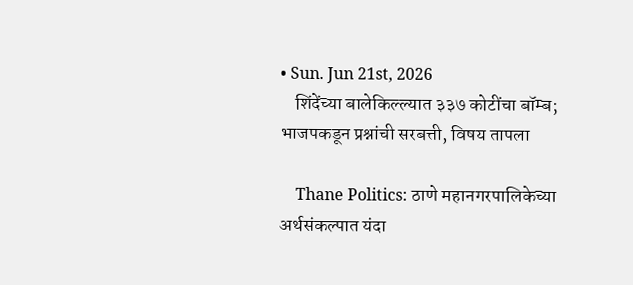• Sun. Jun 21st, 2026
    शिंदेंच्या बालेकिल्ल्यात ३३७ कोटींचा बॉम्ब; भाजपकडून प्रश्नांची सरबत्ती, विषय तापला

    Thane Politics: ठाणे महानगरपालिकेच्या अर्थसंकल्पात यंदा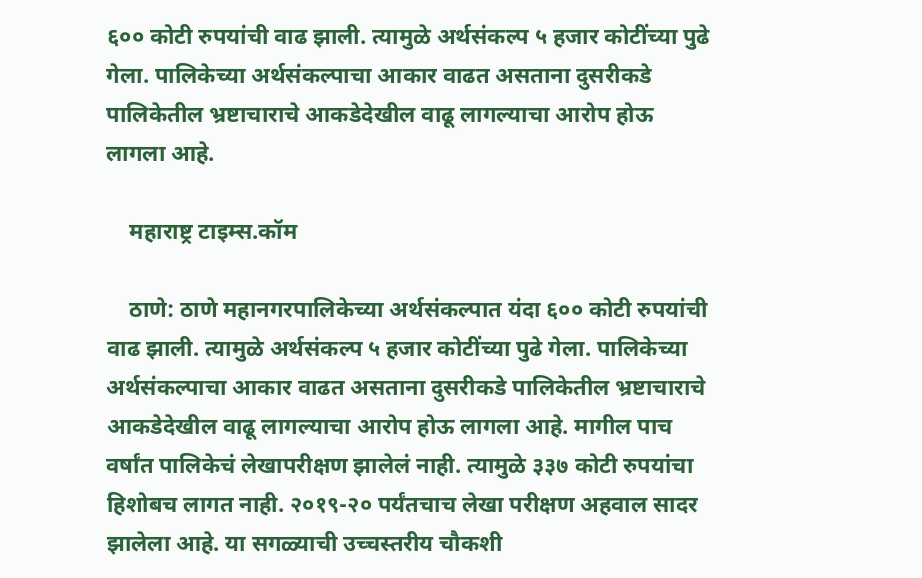६०० कोटी रुपयांची वाढ झाली. त्यामुळे अर्थसंकल्प ५ हजार कोटींच्या पुढे गेला. पालिकेच्या अर्थसंकल्पाचा आकार वाढत असताना दुसरीकडे पालिकेतील भ्रष्टाचाराचे आकडेदेखील वाढू लागल्याचा आरोप होऊ लागला आहे.

    महाराष्ट्र टाइम्स.कॉम

    ठाणे: ठाणे महानगरपालिकेच्या अर्थसंकल्पात यंदा ६०० कोटी रुपयांची वाढ झाली. त्यामुळे अर्थसंकल्प ५ हजार कोटींच्या पुढे गेला. पालिकेच्या अर्थसंकल्पाचा आकार वाढत असताना दुसरीकडे पालिकेतील भ्रष्टाचाराचे आकडेदेखील वाढू लागल्याचा आरोप होऊ लागला आहे. मागील पाच वर्षांत पालिकेचं लेखापरीक्षण झालेलं नाही. त्यामुळे ३३७ कोटी रुपयांचा हिशोबच लागत नाही. २०१९-२० पर्यंतचाच लेखा परीक्षण अहवाल सादर झालेला आहे. या सगळ्याची उच्चस्तरीय चौकशी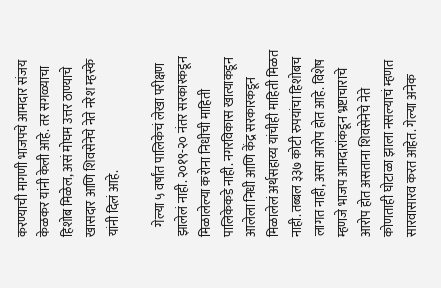करण्याची मागणी भाजपचे आमदार संजय केळकर यांनी केली आहे. तर सगळ्याचा हिशोब मिळेल, असं मोघम उत्तर ठाण्याचे खासदार आणि शिवसेनेचे नेते नरेश म्हस्के यांनी दिलं आहे.

    गेल्या ५ वर्षांत पालिकेचं लेखा परीक्षण झालेलं नाही. २०१९-२० नंतर सरकारकडून मिळालेल्या करोना निधीची माहिती पालिकेकडे नाही. नगरविकास खात्याकडून आलेला निधी आणि केंद्र सरकारकडून मिळालेलं अर्थसहाय्य यांचीही माहिती मिळत नाही. तब्बल ३३७ कोटी रुपयांचा हिशोबच लागत नाही, असा आरोप होत आहे. विशेष म्हणजे भाजप आमदारांकडून भ्रष्टाचाराचे आरोप होत असताना शिवसेनेचे नेते कोणताही घोटाळा झाला नसल्याचं म्हणत सारवासारव करत आहेत. गेल्या अनेक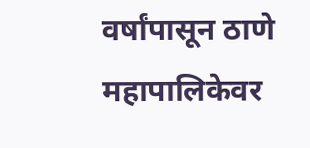वर्षांपासून ठाणे महापालिकेवर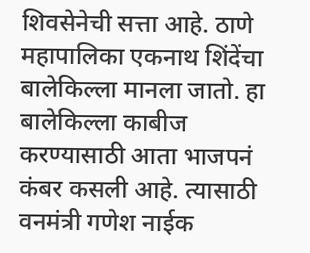शिवसेनेची सत्ता आहे. ठाणे महापालिका एकनाथ शिंदेंचा बालेकिल्ला मानला जातो. हा बालेकिल्ला काबीज करण्यासाठी आता भाजपनं कंबर कसली आहे. त्यासाठी वनमंत्री गणेश नाईक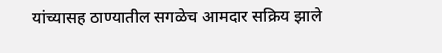यांच्यासह ठाण्यातील सगळेच आमदार सक्रिय झाले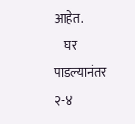आहेत.
    घर पाडल्यानंतर २-४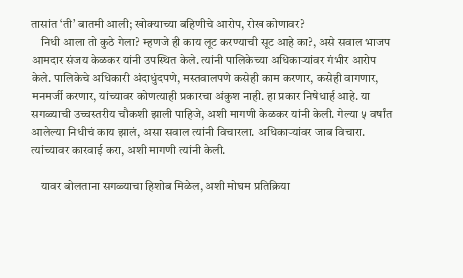तासांत ‘ती’ बातमी आली; खोक्याच्या बहिणीचे आरोप, रोख कोणावर?
    निधी आला तो कुठे गेला? म्हणजे ही काय लूट करण्याची सूट आहे का?, असे सवाल भाजप आमदार संजय केळकर यांनी उपस्थित केले. त्यांनी पालिकेच्या अधिकाऱ्यांवर गंभीर आरोप केले. पालिकेचे अधिकारी अंदाधुंदपणे, मस्तवालपणे कसेही काम करणार, कसेही वागणार, मनमर्जी करणार, यांच्यावर कोणत्याही प्रकारचा अंकुश नाही. हा प्रकार निषेधार्ह आहे. या सगळ्याची उच्चस्तरीय चौकशी झाली पाहिजे, अशी मागणी केळकर यांनी केली. गेल्या ५ वर्षांत आलेल्या निधीचं काय झालं, असा सवाल त्यांनी विचारला. अधिकाऱ्यांवर जाब विचारा. त्यांच्यावर कारवाई करा, अशी मागणी त्यांनी केली.

    यावर बोलताना सगळ्याचा हिशोब मिळेल, अशी मोघम प्रतिक्रिया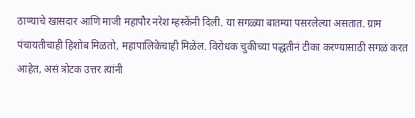ठाण्याचे खासदार आणि माजी महापौर नरेश म्हस्केंनी दिली. या सगळ्या बातम्या पसरलेल्या असतात. ग्राम पंचायतीचाही हिशोब मिळतो, महापालिकेचाही मिळेल. विरोधक चुकीच्या पद्धतीनं टीका करण्यासाठी सगळं करत आहेत, असं त्रोटक उत्तर त्यांनी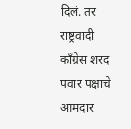दिलं. तर राष्ट्रवादी काँग्रेस शरद पवार पक्षाचे आमदार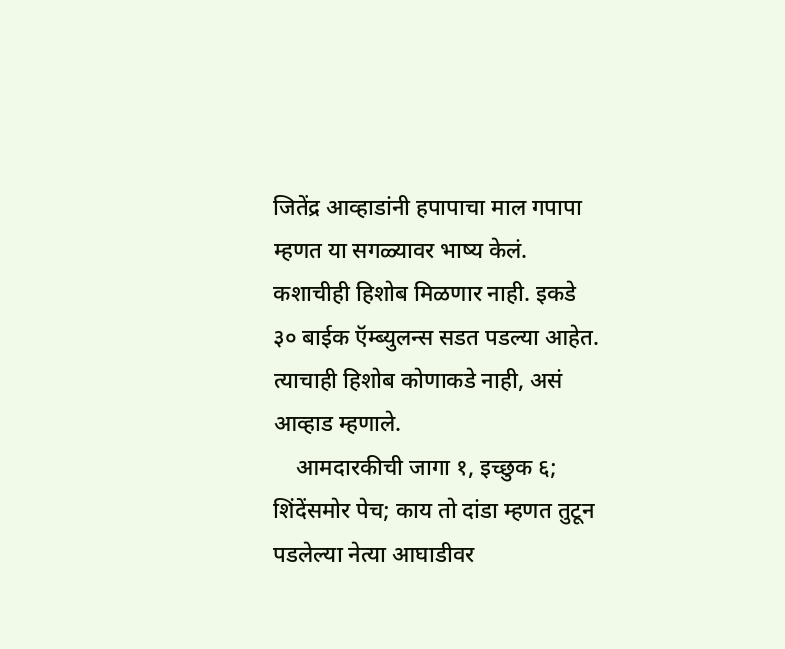जितेंद्र आव्हाडांनी हपापाचा माल गपापा म्हणत या सगळ्यावर भाष्य केलं. कशाचीही हिशोब मिळणार नाही. इकडे ३० बाईक ऍम्ब्युलन्स सडत पडल्या आहेत. त्याचाही हिशोब कोणाकडे नाही, असं आव्हाड म्हणाले.
    आमदारकीची जागा १, इच्छुक ६; शिंदेंसमोर पेच; काय तो दांडा म्हणत तुटून पडलेल्या नेत्या आघाडीवर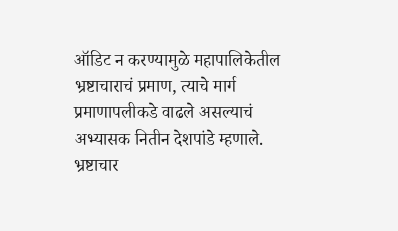ऑडिट न करण्यामुळे महापालिकेतील भ्रष्टाचाराचं प्रमाण, त्याचे मार्ग प्रमाणापलीकडे वाढले असल्याचं अभ्यासक नितीन देशपांडे म्हणाले. भ्रष्टाचार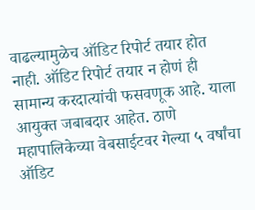वाढल्यामुळेच ऑडिट रिपोर्ट तयार होत नाही. ऑडिट रिपोर्ट तयार न होणं ही सामान्य करदात्यांची फसवणूक आहे. याला आयुक्त जबाबदार आहेत. ठाणे महापालिकेच्या वेबसाईटवर गेल्या ५ वर्षांचा ऑडिट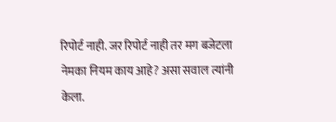रिपोर्ट नाही. जर रिपोर्ट नाही तर मग बजेटला नेमका नियम काय आहे? असा सवाल त्यांनी केला.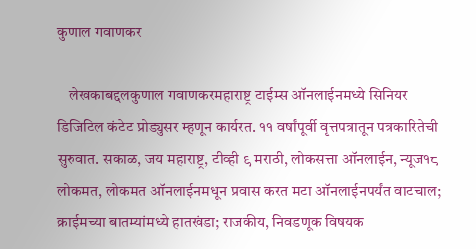कुणाल गवाणकर

    लेखकाबद्दलकुणाल गवाणकरमहाराष्ट्र टाईम्स ऑनलाईनमध्ये सिनियर डिजिटिल कंटेट प्रोड्युसर म्हणून कार्यरत. ११ वर्षांपूर्वी वृत्तपत्रातून पत्रकारितेची सुरुवात. सकाळ, जय महाराष्ट्र, टीव्ही ९ मराठी, लोकसत्ता ऑनलाईन, न्यूज१८ लोकमत, लोकमत ऑनलाईनमधून प्रवास करत मटा ऑनलाईनपर्यंत वाटचाल; क्राईमच्या बातम्यांमध्ये हातखंडा; राजकीय, निवडणूक विषयक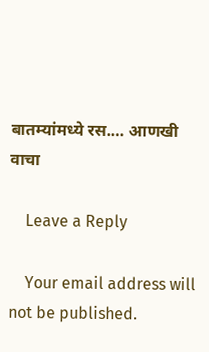बातम्यांमध्ये रस.… आणखी वाचा

    Leave a Reply

    Your email address will not be published.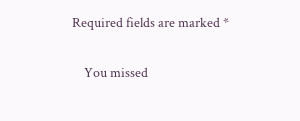Required fields are marked *

    You missed